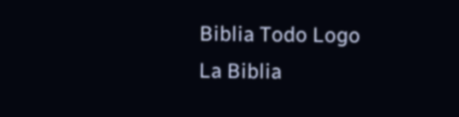Biblia Todo Logo
La Biblia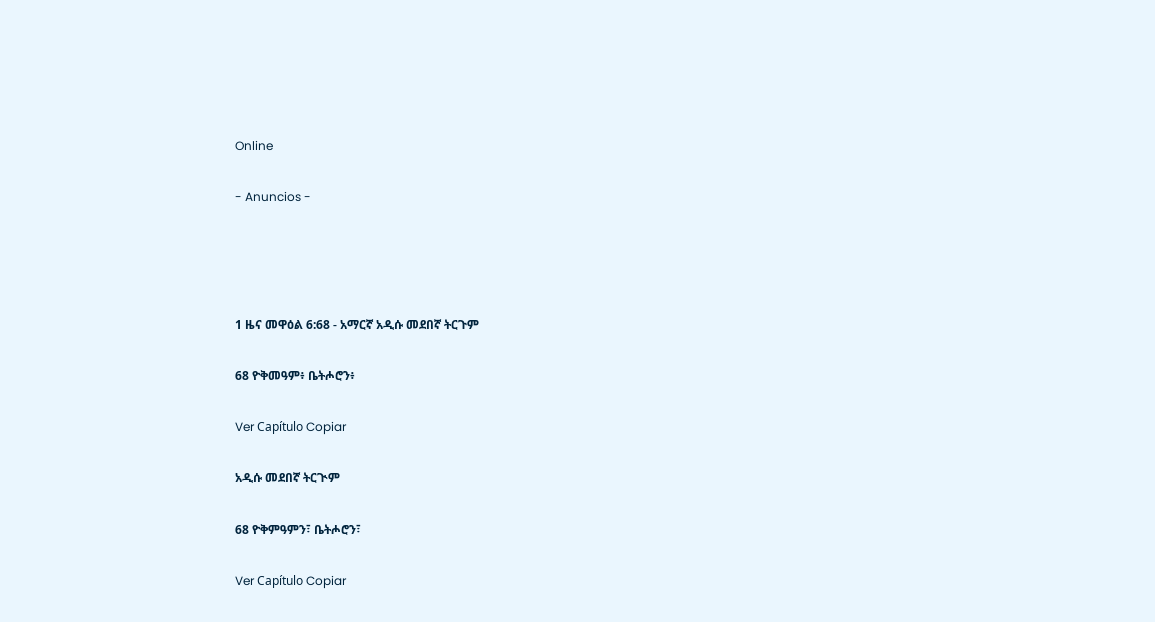Online

- Anuncios -




1 ዜና መዋዕል 6:68 - አማርኛ አዲሱ መደበኛ ትርጉም

68 ዮቅመዓም፥ ቤትሖሮን፥

Ver Capítulo Copiar

አዲሱ መደበኛ ትርጒም

68 ዮቅምዓምን፣ ቤትሖሮን፣

Ver Capítulo Copiar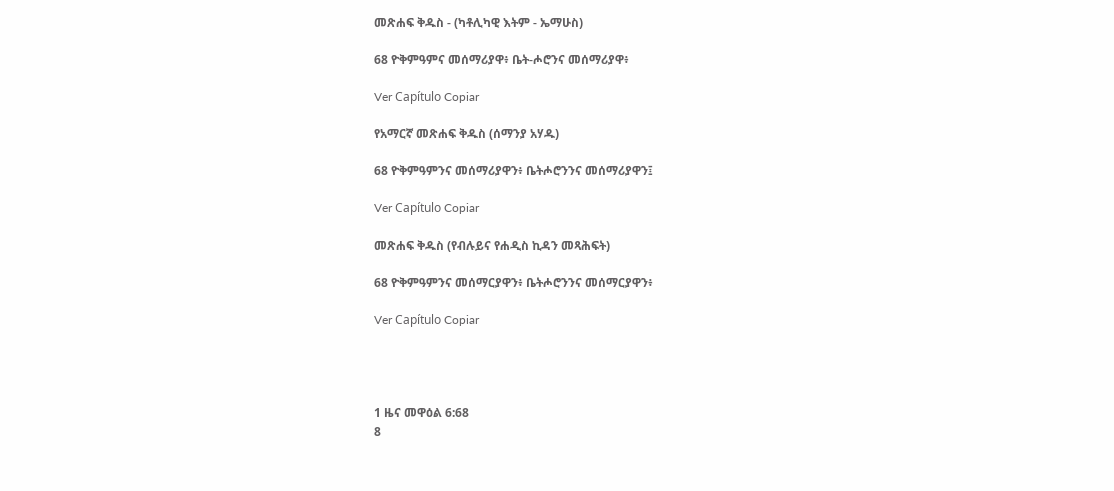መጽሐፍ ቅዱስ - (ካቶሊካዊ እትም - ኤማሁስ)

68 ዮቅምዓምና መሰማሪያዋ፥ ቤት-ሖሮንና መሰማሪያዋ፥

Ver Capítulo Copiar

የአማርኛ መጽሐፍ ቅዱስ (ሰማንያ አሃዱ)

68 ዮቅምዓምንና መሰማሪያዋን፥ ቤትሖሮንንና መሰማሪያዋን፤

Ver Capítulo Copiar

መጽሐፍ ቅዱስ (የብሉይና የሐዲስ ኪዳን መጻሕፍት)

68 ዮቅምዓምንና መሰማርያዋን፥ ቤትሖሮንንና መሰማርያዋን፥

Ver Capítulo Copiar




1 ዜና መዋዕል 6:68
8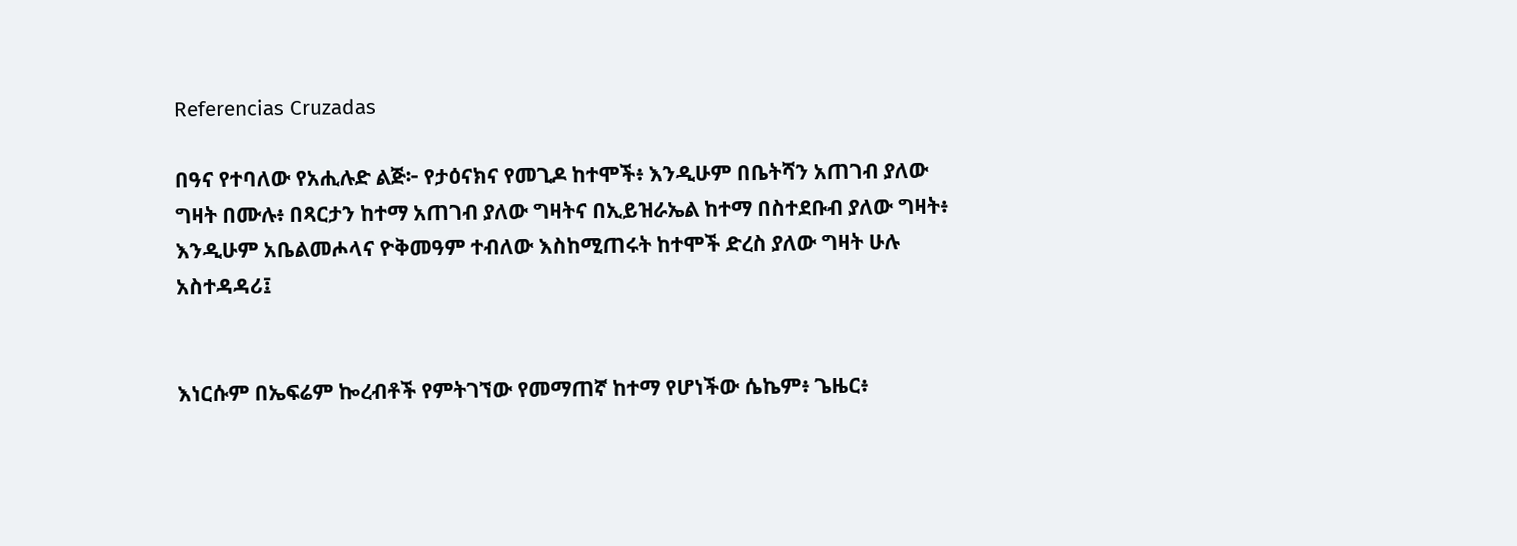Referencias Cruzadas

በዓና የተባለው የአሒሉድ ልጅ፦ የታዕናክና የመጊዶ ከተሞች፥ እንዲሁም በቤትሻን አጠገብ ያለው ግዛት በሙሉ፥ በጻርታን ከተማ አጠገብ ያለው ግዛትና በኢይዝራኤል ከተማ በስተደቡብ ያለው ግዛት፥ እንዲሁም አቤልመሖላና ዮቅመዓም ተብለው እስከሚጠሩት ከተሞች ድረስ ያለው ግዛት ሁሉ አስተዳዳሪ፤


እነርሱም በኤፍሬም ኰረብቶች የምትገኘው የመማጠኛ ከተማ የሆነችው ሴኬም፥ ጌዜር፥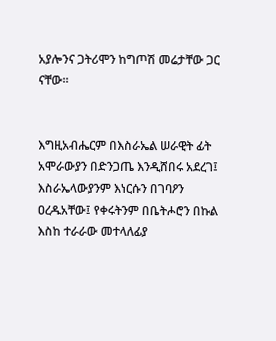አያሎንና ጋትሪሞን ከግጦሽ መሬታቸው ጋር ናቸው።


እግዚአብሔርም በእስራኤል ሠራዊት ፊት አሞራውያን በድንጋጤ እንዲሸበሩ አደረገ፤ እስራኤላውያንም እነርሱን በገባዖን ዐረዱአቸው፤ የቀሩትንም በቤትሖሮን በኩል እስከ ተራራው መተላለፊያ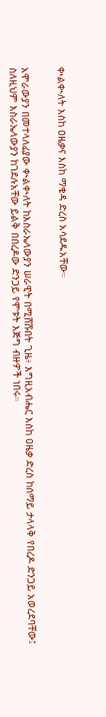ቊልቊለት እስከ ዐዜቃና እስከ ማቄዳ ድረስ አሳደዱአቸው።


አሞራውያን በመተላለፊያው ቊልቊለት ከእስራኤላውያን ሠራዊት በሚሸሹበት ጊዜ፥ እግዚአብሔር እስከ ዐዜቃ ድረስ ከሰማይ ታላላቅ የበረዶ ድንጋይ አወረደባቸው፤ ስለዚህም እስራኤላውያን ከገደሉአቸው ይልቅ በበረዶው ድንጋይ የሞቱት እጅግ ብዙዎች ነበሩ።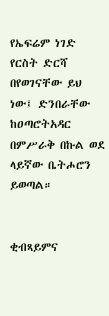የኤፍሬም ነገድ የርስት ድርሻ በየወገናቸው ይህ ነው፤ ድንበራቸው ከዐጣሮትአዳር በምሥራቅ በኩል ወደ ላይኛው ቤትሖሮን ይወጣል።


ቂብጻይምና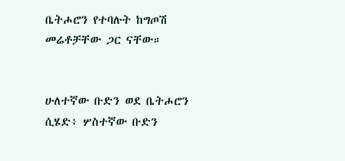ቤትሖሮን የተባሉት ከግጦሽ መሬቶቻቸው ጋር ናቸው።


ሁለተኛው ቡድን ወደ ቤትሖሮን ሲሄድ፥ ሦስተኛው ቡድን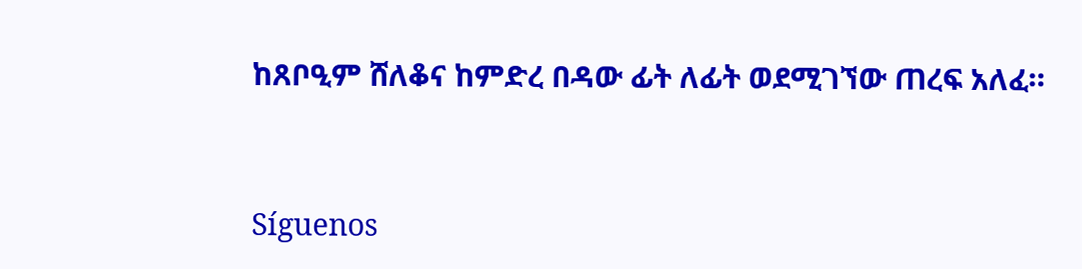ከጸቦዒም ሸለቆና ከምድረ በዳው ፊት ለፊት ወደሚገኘው ጠረፍ አለፈ።


Síguenos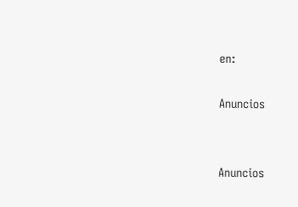en:

Anuncios


Anuncios